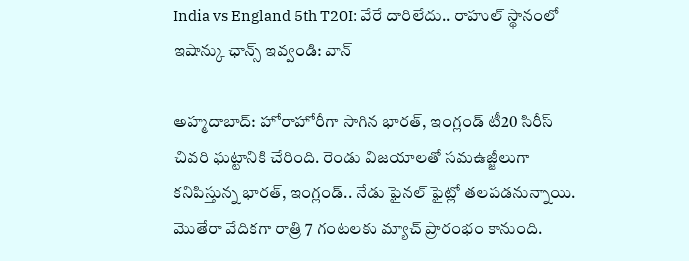India vs England 5th T20I: వేరే దారిలేదు.. రాహుల్ స్థానంలో ఇషాన్కు ఛాన్స్ ఇవ్వండి: వాన్

అహ్మదాబాద్: హోరాహోరీగా సాగిన భారత్, ఇంగ్లండ్ టీ20 సిరీస్ చివరి ఘట్టానికి చేరింది. రెండు విజయాలతో సమఉజ్జీలుగా కనిపిస్తున్న భారత్, ఇంగ్లండ్.. నేడు ఫైనల్ ఫైట్లో తలపడనున్నాయి. మొతేరా వేదికగా రాత్రి 7 గంటలకు మ్యాచ్ ప్రారంభం కానుంది.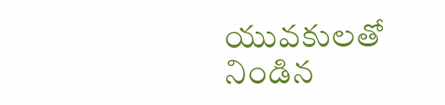యువకులతో నిండిన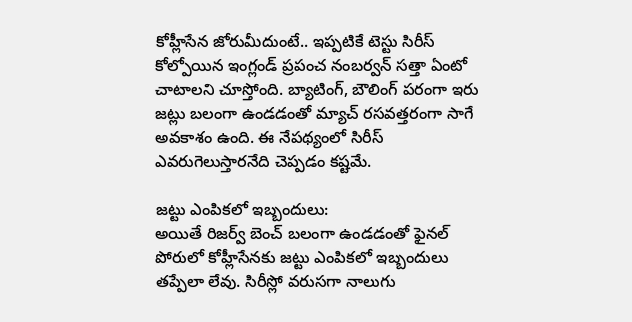కోహ్లీసేన జోరుమీదుంటే.. ఇప్పటికే టెస్టు సిరీస్ కోల్పోయిన ఇంగ్లండ్ ప్రపంచ నంబర్వన్ సత్తా ఏంటో చాటాలని చూస్తోంది. బ్యాటింగ్, బౌలింగ్ పరంగా ఇరు జట్లు బలంగా ఉండడంతో మ్యాచ్ రసవత్తరంగా సాగే అవకాశం ఉంది. ఈ నేపథ్యంలో సిరీస్ ఎవరుగెలుస్తారనేది చెప్పడం కష్టమే.

జట్టు ఎంపికలో ఇబ్బందులు:
అయితే రిజర్వ్ బెంచ్ బలంగా ఉండడంతో ఫైనల్ పోరులో కోహ్లీసేనకు జట్టు ఎంపికలో ఇబ్బందులు తప్పేలా లేవు. సిరీస్లో వరుసగా నాలుగు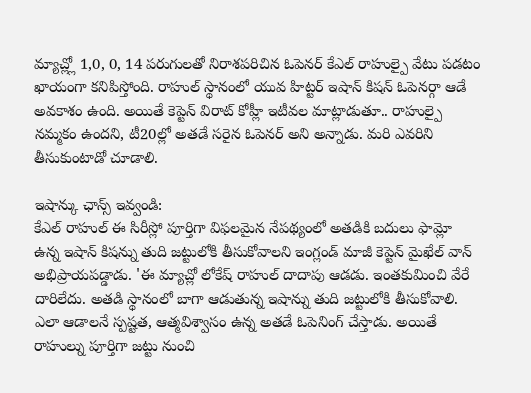మ్యాచ్ల్లో 1,0, 0, 14 పరుగులతో నిరాశపరిచిన ఓపెనర్ కేఎల్ రాహుల్పై వేటు పడటం ఖాయంగా కనిపిస్తోంది. రాహుల్ స్థానంలో యువ హిట్టర్ ఇషాన్ కిషన్ ఓపెనర్గా ఆడే అవకాశం ఉంది. అయితే కెప్టెన్ విరాట్ కోహ్లీ ఇటీవల మాట్లాడుతూ.. రాహుల్పై నమ్మకం ఉందని, టీ20ల్లో అతడే సరైన ఓపెనర్ అని అన్నాడు. మరి ఎవరిని తీసుకుంటాడో చూడాలి.

ఇషాన్కు ఛాన్స్ ఇవ్వండి:
కేఎల్ రాహుల్ ఈ సిరీస్లో పూర్తిగా విఫలమైన నేపథ్యంలో అతడికి బదులు ఫామ్లో ఉన్న ఇషాన్ కిషన్ను తుది జట్టులోకి తీసుకోవాలని ఇంగ్లండ్ మాజీ కెప్టెన్ మైఖేల్ వాన్ అభిప్రాయపడ్డాడు. 'ఈ మ్యాచ్లో లోకేష్ రాహుల్ దాదాపు ఆడడు. ఇంతకుమించి వేరే దారిలేదు. అతడి స్థానంలో బాగా ఆడుతున్న ఇషాన్ను తుది జట్టులోకి తీసుకోవాలి. ఎలా ఆడాలనే స్పష్టత, ఆత్మవిశ్వాసం ఉన్న అతడే ఓపెనింగ్ చేస్తాడు. అయితే రాహుల్ను పూర్తిగా జట్టు నుంచి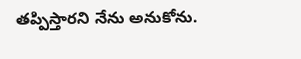తప్పిస్తారని నేను అనుకోను.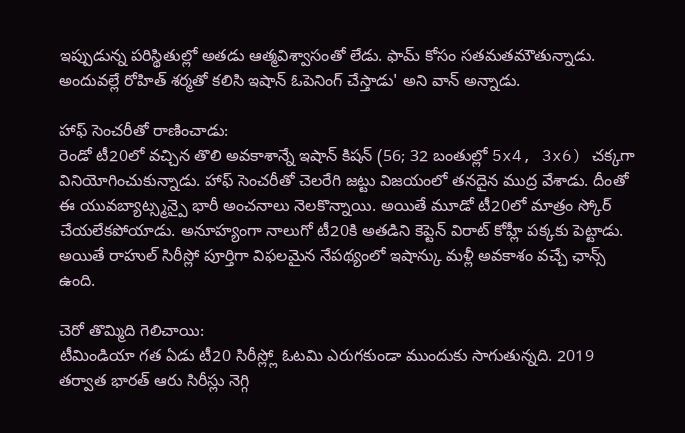ఇప్పుడున్న పరిస్థితుల్లో అతడు ఆత్మవిశ్వాసంతో లేడు. ఫామ్ కోసం సతమతమౌతున్నాడు. అందువల్లే రోహిత్ శర్మతో కలిసి ఇషాన్ ఓపెనింగ్ చేస్తాడు' అని వాన్ అన్నాడు.

హాఫ్ సెంచరీతో రాణించాడు:
రెండో టీ20లో వచ్చిన తొలి అవకాశాన్నే ఇషాన్ కిషన్ (56; 32 బంతుల్లో 5x4, 3x6) చక్కగా వినియోగించుకున్నాడు. హాఫ్ సెంచరీతో చెలరేగి జట్టు విజయంలో తనదైన ముద్ర వేశాడు. దీంతో ఈ యువబ్యాట్స్మన్పై భారీ అంచనాలు నెలకొన్నాయి. అయితే మూడో టీ20లో మాత్రం స్కోర్ చేయలేకపోయాడు. అనూహ్యంగా నాలుగో టీ20కి అతడిని కెప్టెన్ విరాట్ కోహ్లీ పక్కకు పెట్టాడు. అయితే రాహుల్ సిరీస్లో పూర్తిగా విఫలమైన నేపథ్యంలో ఇషాన్కు మళ్లీ అవకాశం వచ్చే ఛాన్స్ ఉంది.

చెరో తొమ్మిది గెలిచాయి:
టీమిండియా గత ఏడు టీ20 సిరీస్ల్లో ఓటమి ఎరుగకుండా ముందుకు సాగుతున్నది. 2019 తర్వాత భారత్ ఆరు సిరీస్లు నెగ్గి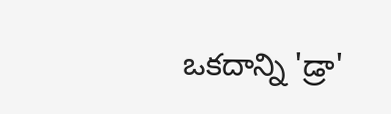ఒకదాన్ని 'డ్రా'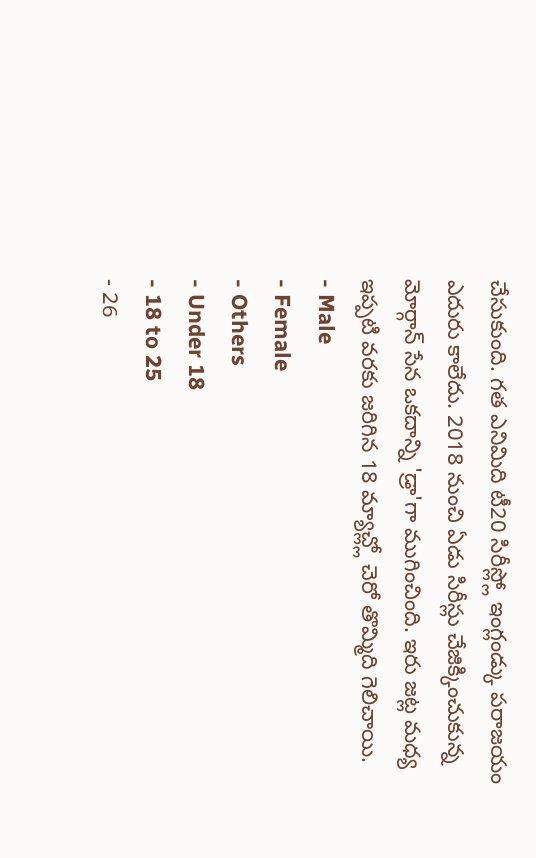చేసుకుంది. గత ఎనిమిది టీ20 సిరీస్ల్లో ఇంగ్లండ్కు పరాజయం ఎదురు కాలేదు. 2018 నుంచి ఏడు సిరీస్లు చేజిక్కించుకున్న మోర్గాన్ సేన ఒకదాన్ని 'డ్రా'గా ముగించింది. ఇరు జట్ల మధ్య ఇప్పటి వరకు జరిగిన 18 మ్యాచ్ల్లో చెరో తొమ్మిది గెలిచాయి.
- Male
- Female
- Others
- Under 18
- 18 to 25
- 26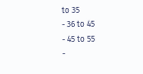to 35
- 36 to 45
- 45 to 55
-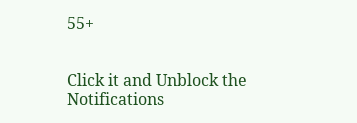55+


Click it and Unblock the Notifications